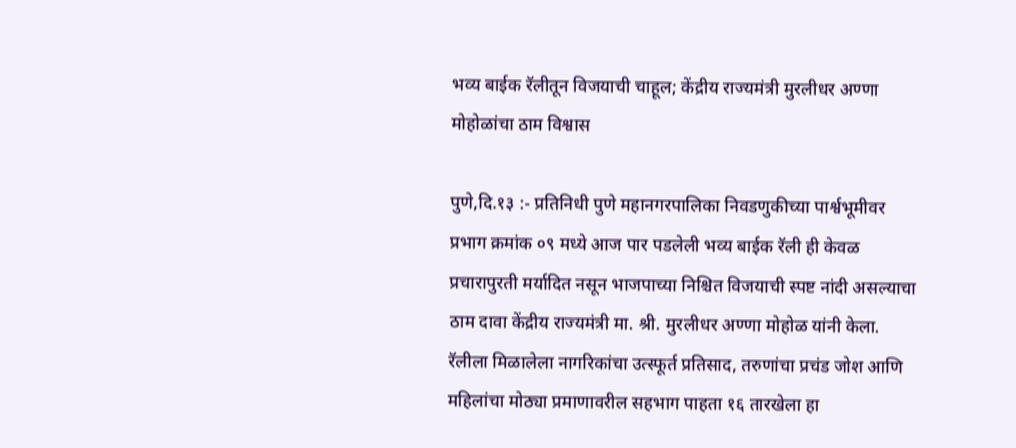भव्य बाईक रॅलीतून विजयाची चाहूल; केंद्रीय राज्यमंत्री मुरलीधर अण्णा मोहोळांचा ठाम विश्वास

पुणे,दि.१३ :- प्रतिनिधी पुणे महानगरपालिका निवडणुकीच्या पार्श्वभूमीवर प्रभाग क्रमांक ०९ मध्ये आज पार पडलेली भव्य बाईक रॅली ही केवळ प्रचारापुरती मर्यादित नसून भाजपाच्या निश्चित विजयाची स्पष्ट नांदी असल्याचा ठाम दावा केंद्रीय राज्यमंत्री मा. श्री. मुरलीधर अण्णा मोहोळ यांनी केला. रॅलीला मिळालेला नागरिकांचा उत्स्फूर्त प्रतिसाद, तरुणांचा प्रचंड जोश आणि महिलांचा मोठ्या प्रमाणावरील सहभाग पाहता १६ तारखेला हा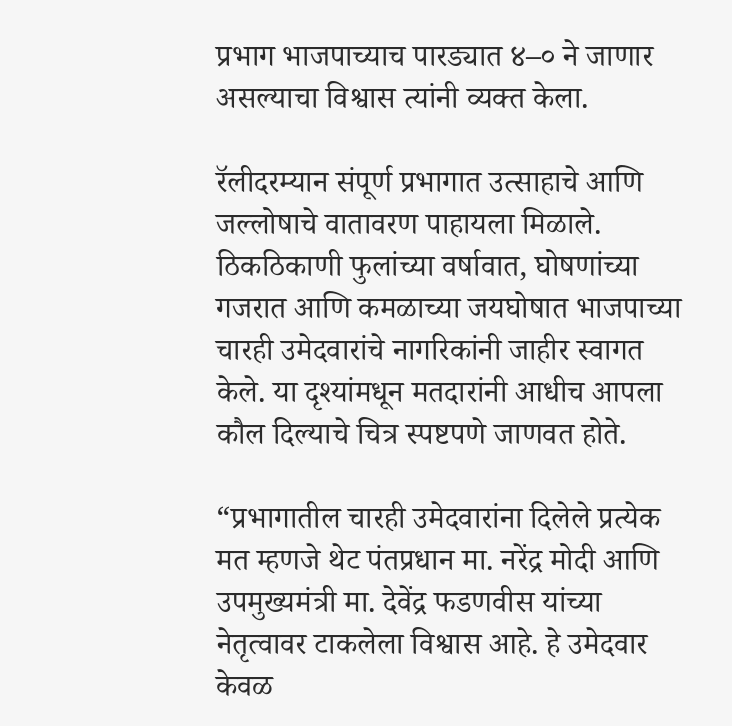प्रभाग भाजपाच्याच पारड्यात ४–० ने जाणार असल्याचा विश्वास त्यांनी व्यक्त केला.

रॅलीदरम्यान संपूर्ण प्रभागात उत्साहाचे आणि जल्लोषाचे वातावरण पाहायला मिळाले. ठिकठिकाणी फुलांच्या वर्षावात, घोषणांच्या गजरात आणि कमळाच्या जयघोषात भाजपाच्या चारही उमेदवारांचे नागरिकांनी जाहीर स्वागत केले. या दृश्यांमधून मतदारांनी आधीच आपला कौल दिल्याचे चित्र स्पष्टपणे जाणवत होते.

“प्रभागातील चारही उमेदवारांना दिलेले प्रत्येक मत म्हणजे थेट पंतप्रधान मा. नरेंद्र मोदी आणि उपमुख्यमंत्री मा. देवेंद्र फडणवीस यांच्या नेतृत्वावर टाकलेला विश्वास आहे. हे उमेदवार केवळ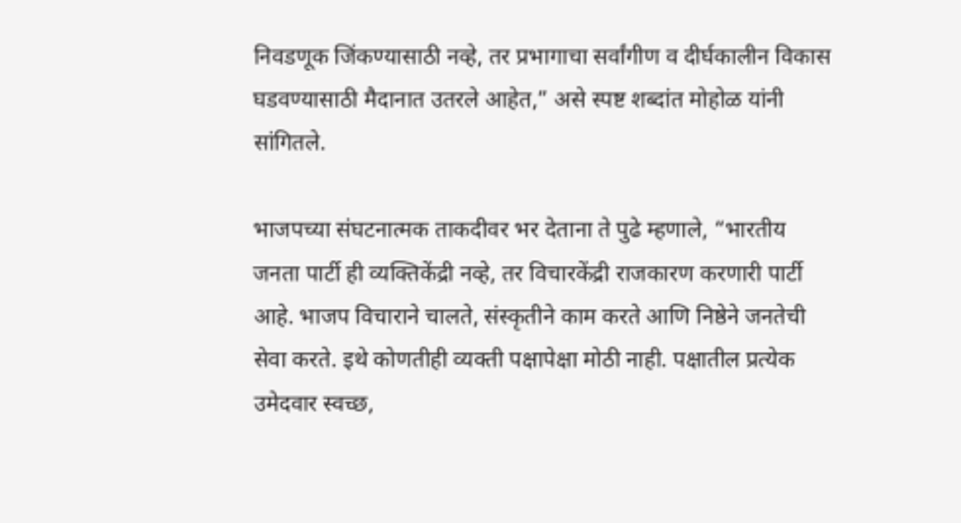निवडणूक जिंकण्यासाठी नव्हे, तर प्रभागाचा सर्वांगीण व दीर्घकालीन विकास घडवण्यासाठी मैदानात उतरले आहेत,” असे स्पष्ट शब्दांत मोहोळ यांनी सांगितले.

भाजपच्या संघटनात्मक ताकदीवर भर देताना ते पुढे म्हणाले, “भारतीय जनता पार्टी ही व्यक्तिकेंद्री नव्हे, तर विचारकेंद्री राजकारण करणारी पार्टी आहे. भाजप विचाराने चालते, संस्कृतीने काम करते आणि निष्ठेने जनतेची सेवा करते. इथे कोणतीही व्यक्ती पक्षापेक्षा मोठी नाही. पक्षातील प्रत्येक उमेदवार स्वच्छ,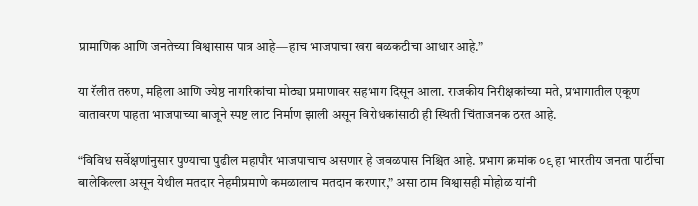प्रामाणिक आणि जनतेच्या विश्वासास पात्र आहे—हाच भाजपाचा खरा बळकटीचा आधार आहे.”

या रॅलीत तरुण, महिला आणि ज्येष्ठ नागरिकांचा मोठ्या प्रमाणावर सहभाग दिसून आला. राजकीय निरीक्षकांच्या मते, प्रभागातील एकूण वातावरण पाहता भाजपाच्या बाजूने स्पष्ट लाट निर्माण झाली असून विरोधकांसाठी ही स्थिती चिंताजनक ठरत आहे.

“विविध सर्वेक्षणांनुसार पुण्याचा पुढील महापौर भाजपाचाच असणार हे जवळपास निश्चित आहे. प्रभाग क्रमांक ०९ हा भारतीय जनता पार्टीचा बालेकिल्ला असून येथील मतदार नेहमीप्रमाणे कमळालाच मतदान करणार,” असा ठाम विश्वासही मोहोळ यांनी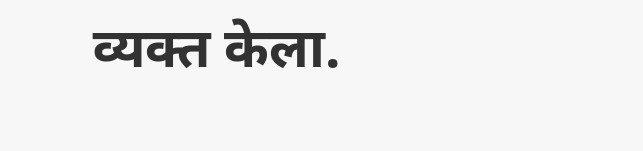व्यक्त केला.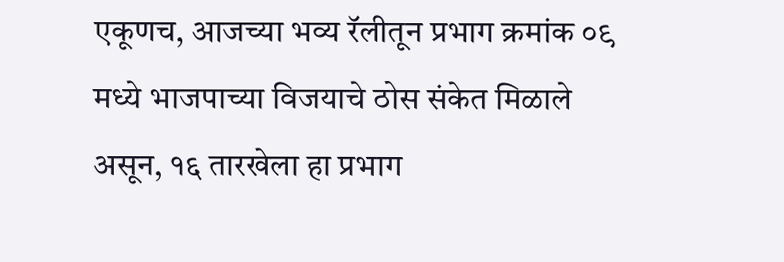एकूणच, आजच्या भव्य रॅलीतून प्रभाग क्रमांक ०९ मध्ये भाजपाच्या विजयाचे ठोस संकेत मिळाले असून, १६ तारखेला हा प्रभाग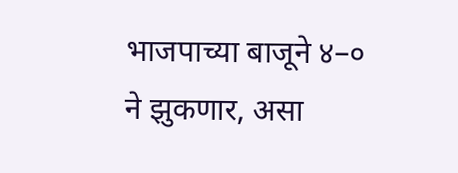भाजपाच्या बाजूने ४–० ने झुकणार, असा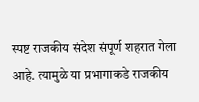स्पष्ट राजकीय संदेश संपूर्ण शहरात गेला आहे. त्यामुळे या प्रभागाकडे राजकीय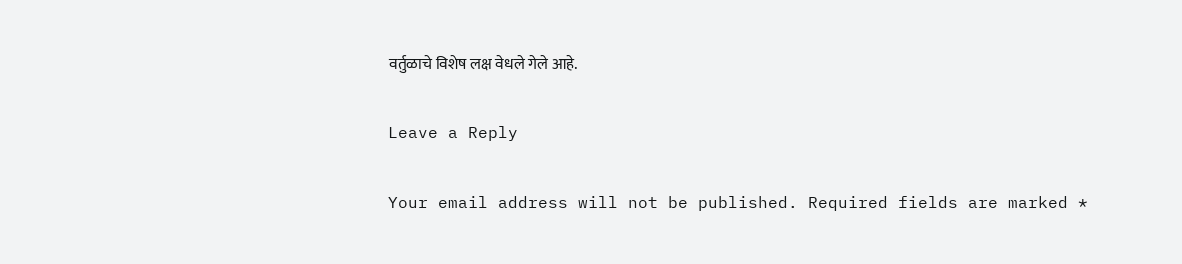वर्तुळाचे विशेष लक्ष वेधले गेले आहे.

Leave a Reply

Your email address will not be published. Required fields are marked *